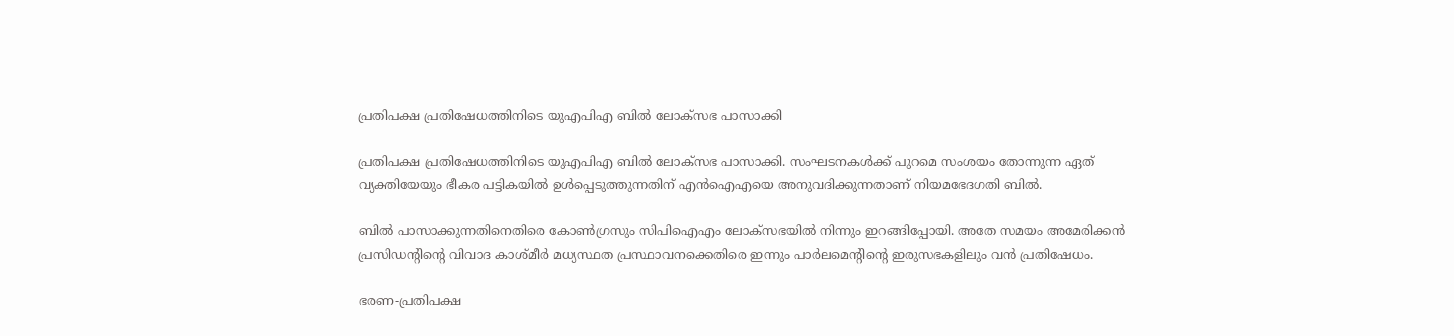പ്രതിപക്ഷ പ്രതിഷേധത്തിനിടെ യുഎപിഎ ബില്‍ ലോക്‌സഭ പാസാക്കി

പ്രതിപക്ഷ പ്രതിഷേധത്തിനിടെ യുഎപിഎ ബില്‍ ലോക്‌സഭ പാസാക്കി. സംഘടനകള്‍ക്ക് പുറമെ സംശയം തോന്നുന്ന ഏത് വ്യക്തിയേയും ഭീകര പട്ടികയില്‍ ഉള്‍പ്പെടുത്തുന്നതിന് എന്‍ഐഎയെ അനുവദിക്കുന്നതാണ് നിയമഭേദഗതി ബില്‍.

ബില്‍ പാസാക്കുന്നതിനെതിരെ കോണ്‍ഗ്രസും സിപിഐഎം ലോക്‌സഭയില്‍ നിന്നും ഇറങ്ങിപ്പോയി. അതേ സമയം അമേരിക്കന്‍ പ്രസിഡന്റിന്റെ വിവാദ കാശ്മീര്‍ മധ്യസ്ഥത പ്രസ്ഥാവനക്കെതിരെ ഇന്നും പാര്‍ലമെന്റിന്റെ ഇരുസഭകളിലും വന്‍ പ്രതിഷേധം.

ഭരണ-പ്രതിപക്ഷ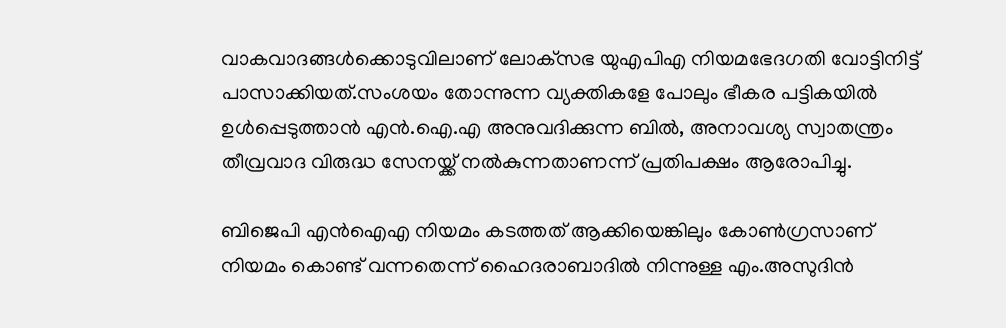വാകവാദങ്ങള്‍ക്കൊടുവിലാണ് ലോക്‌സഭ യുഎപിഎ നിയമഭേദഗതി വോട്ടിനിട്ട് പാസാക്കിയത്.സംശയം തോന്നുന്ന വ്യക്തികളേ പോലും ഭീകര പട്ടികയില്‍ ഉള്‍പ്പെടുത്താന്‍ എന്‍.ഐ.എ അനുവദിക്കുന്ന ബില്‍, അനാവശ്യ സ്വാതന്ത്രം തീവ്രവാദ വിരുദ്ധ സേനയ്ക്ക് നല്‍കുന്നതാണന്ന് പ്രതിപക്ഷം ആരോപിച്ചു.

ബിജെപി എന്‍ഐഎ നിയമം കടത്തത് ആക്കിയെങ്കിലും കോണ്‍ഗ്രസാണ് നിയമം കൊണ്ട് വന്നതെന്ന് ഹൈദരാബാദില്‍ നിന്നുള്ള എം.അസുദിന്‍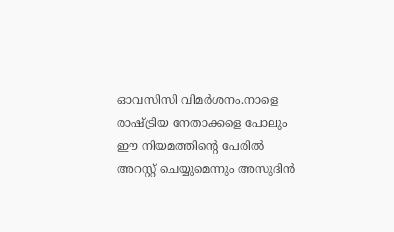ഓവസിസി വിമര്‍ശനം.നാളെ രാഷ്ട്രിയ നേതാക്കളെ പോലും ഈ നിയമത്തിന്റെ പേരില്‍ അറസ്റ്റ് ചെയ്യുമെന്നും അസുദിന്‍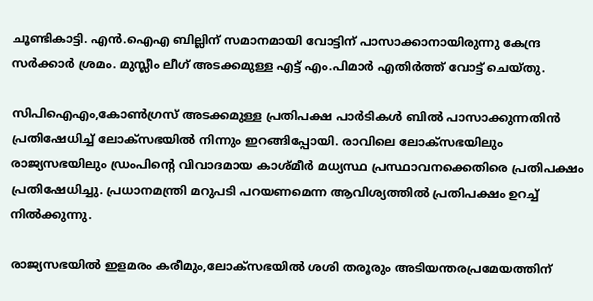ചൂണ്ടികാട്ടി. എന്‍.ഐഎ ബില്ലിന് സമാനമായി വോട്ടിന് പാസാക്കാനായിരുന്നു കേന്ദ്ര സര്‍ക്കാര്‍ ശ്രമം. മുസ്ലീം ലീഗ് അടക്കമുള്ള എട്ട് എം.പിമാര്‍ എതിര്‍ത്ത് വോട്ട് ചെയ്തു.

സിപിഐഎം,കോണ്‍ഗ്രസ് അടക്കമുള്ള പ്രതിപക്ഷ പാര്‍ടികള്‍ ബില്‍ പാസാക്കുന്നതിന്‍ പ്രതിഷേധിച്ച് ലോക്‌സഭയില്‍ നിന്നും ഇറങ്ങിപ്പോയി. രാവിലെ ലോക്‌സഭയിലും രാജ്യസഭയിലും ഡ്രംപിന്റെ വിവാദമായ കാശ്മീര്‍ മധ്യസ്ഥ പ്രസ്ഥാവനക്കെതിരെ പ്രതിപക്ഷം പ്രതിഷേധിച്ചു. പ്രധാനമന്ത്രി മറുപടി പറയണമെന്ന ആവിശ്യത്തില്‍ പ്രതിപക്ഷം ഉറച്ച് നില്‍ക്കുന്നു.

രാജ്യസഭയില്‍ ഇളമരം കരീമും,ലോക്‌സഭയില്‍ ശശി തരൂരും അടിയന്തരപ്രമേയത്തിന്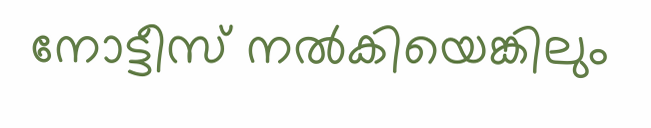നോട്ടീസ് നല്‍കിയെങ്കിലും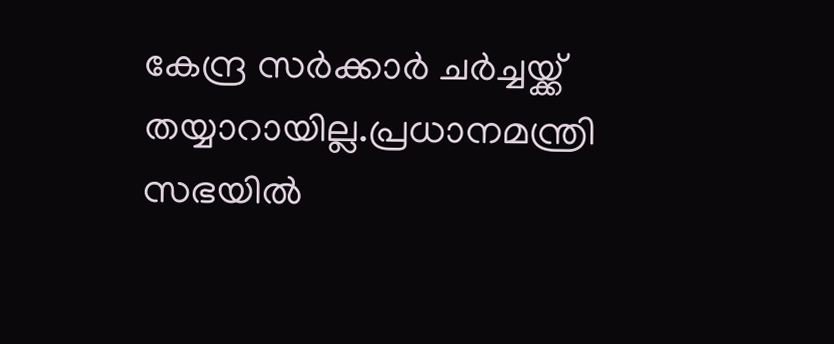കേന്ദ്ര സര്‍ക്കാര്‍ ചര്‍ച്ചയ്ക്ക് തയ്യാറായില്ല.പ്രധാനമന്ത്രി സഭയില്‍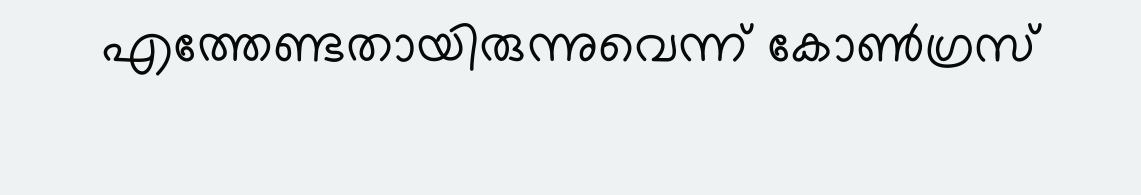എത്തേണ്ടതായിരുന്നുവെന്ന് കോണ്‍ഗ്രസ്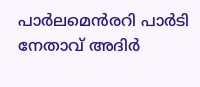പാര്‍ലമെന്‍രറി പാര്‍ടി നേതാവ് അദിര്‍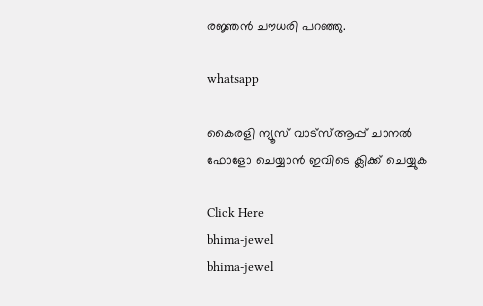രജ്ഞന്‍ ചൗധരി പറഞ്ഞു.

whatsapp

കൈരളി ന്യൂസ് വാട്‌സ്ആപ്പ് ചാനല്‍ ഫോളോ ചെയ്യാന്‍ ഇവിടെ ക്ലിക്ക് ചെയ്യുക

Click Here
bhima-jewel
bhima-jewel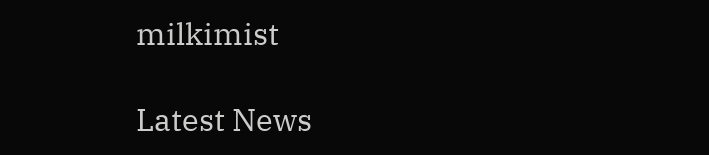milkimist

Latest News